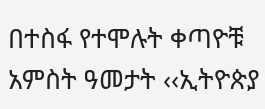በተስፋ የተሞሉት ቀጣዮቹ አምስት ዓመታት ‹‹ኢትዮጵያ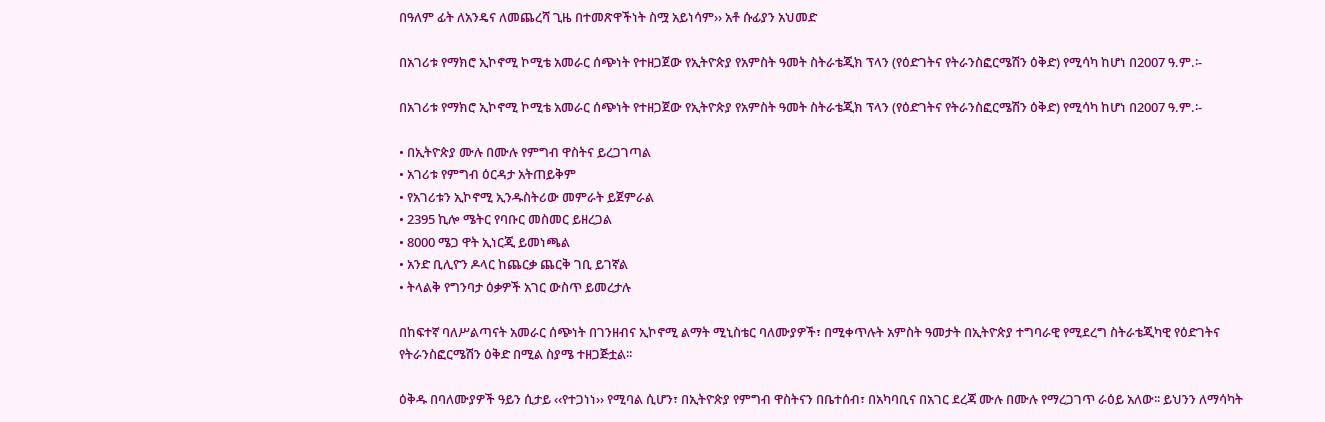በዓለም ፊት ለአንዴና ለመጨረሻ ጊዜ በተመጽዋችነት ስሟ አይነሳም›› አቶ ሱፊያን አህመድ

በአገሪቱ የማክሮ ኢኮኖሚ ኮሚቴ አመራር ሰጭነት የተዘጋጀው የኢትዮጵያ የአምስት ዓመት ስትራቴጂክ ፕላን (የዕድገትና የትራንስፎርሜሽን ዕቅድ) የሚሳካ ከሆነ በ2007 ዓ.ም.፡-

በአገሪቱ የማክሮ ኢኮኖሚ ኮሚቴ አመራር ሰጭነት የተዘጋጀው የኢትዮጵያ የአምስት ዓመት ስትራቴጂክ ፕላን (የዕድገትና የትራንስፎርሜሽን ዕቅድ) የሚሳካ ከሆነ በ2007 ዓ.ም.፡-

• በኢትዮጵያ ሙሉ በሙሉ የምግብ ዋስትና ይረጋገጣል
• አገሪቱ የምግብ ዕርዳታ አትጠይቅም
• የአገሪቱን ኢኮኖሚ ኢንዱስትሪው መምራት ይጀምራል
• 2395 ኪሎ ሜትር የባቡር መስመር ይዘረጋል
• 8000 ሜጋ ዋት ኢነርጂ ይመነጫል
• አንድ ቢሊዮን ዶላር ከጨርቃ ጨርቅ ገቢ ይገኛል
• ትላልቅ የግንባታ ዕቃዎች አገር ውስጥ ይመረታሉ

በከፍተኛ ባለሥልጣናት አመራር ሰጭነት በገንዘብና ኢኮኖሚ ልማት ሚኒስቴር ባለሙያዎች፣ በሚቀጥሉት አምስት ዓመታት በኢትዮጵያ ተግባራዊ የሚደረግ ስትራቴጂካዊ የዕድገትና የትራንስፎርሜሽን ዕቅድ በሚል ስያሜ ተዘጋጅቷል፡፡

ዕቅዱ በባለሙያዎች ዓይን ሲታይ ‹‹የተጋነነ›› የሚባል ሲሆን፣ በኢትዮጵያ የምግብ ዋስትናን በቤተሰብ፣ በአካባቢና በአገር ደረጃ ሙሉ በሙሉ የማረጋገጥ ራዕይ አለው፡፡ ይህንን ለማሳካት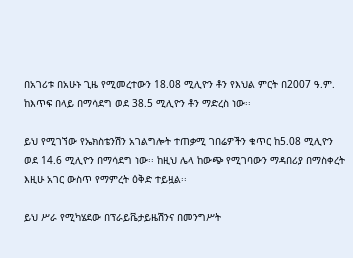በአገሪቱ በአሁኑ ጊዜ የሚመረተውን 18.08 ሚሊዮን ቶን የእህል ምርት በ2007 ዓ.ም. ከእጥፍ በላይ በማሳደግ ወደ 38.5 ሚሊዮን ቶን ማድረስ ነው፡፡

ይህ የሚገኘው የኤክስቴንሽን አገልግሎት ተጠቃሚ ገበሬዎችን ቁጥር ከ5.08 ሚሊዮን ወደ 14.6 ሚሊዮን በማሳደግ ነው፡፡ ከዚህ ሌላ ከውጭ የሚገባውን ማዳበሪያ በማስቀረት እዚሁ አገር ውስጥ የማምረት ዕቅድ ተይዟል፡፡

ይህ ሥራ የሚካሄደው በፕራይቬታይዜሽንና በመንግሥት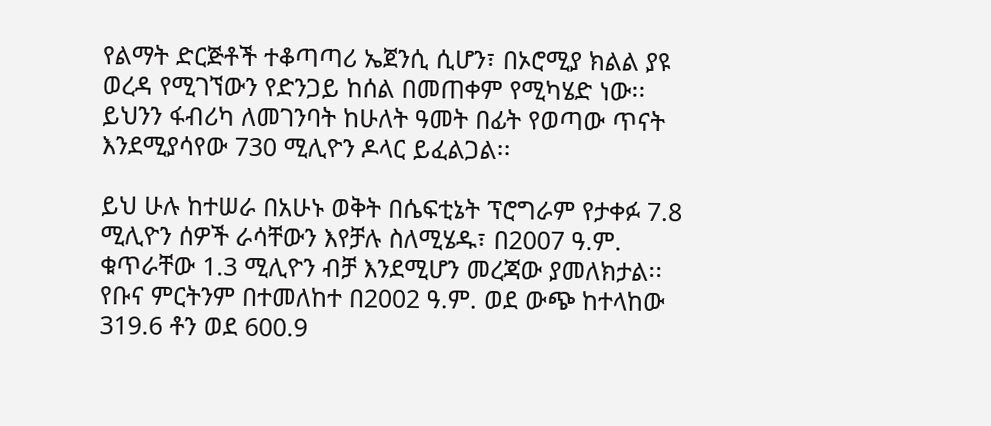የልማት ድርጅቶች ተቆጣጣሪ ኤጀንሲ ሲሆን፣ በኦሮሚያ ክልል ያዩ ወረዳ የሚገኘውን የድንጋይ ከሰል በመጠቀም የሚካሄድ ነው፡፡ ይህንን ፋብሪካ ለመገንባት ከሁለት ዓመት በፊት የወጣው ጥናት እንደሚያሳየው 730 ሚሊዮን ዶላር ይፈልጋል፡፡

ይህ ሁሉ ከተሠራ በአሁኑ ወቅት በሴፍቲኔት ፕሮግራም የታቀፉ 7.8 ሚሊዮን ሰዎች ራሳቸውን እየቻሉ ስለሚሄዱ፣ በ2007 ዓ.ም. ቁጥራቸው 1.3 ሚሊዮን ብቻ እንደሚሆን መረጃው ያመለክታል፡፡ የቡና ምርትንም በተመለከተ በ2002 ዓ.ም. ወደ ውጭ ከተላከው 319.6 ቶን ወደ 600.9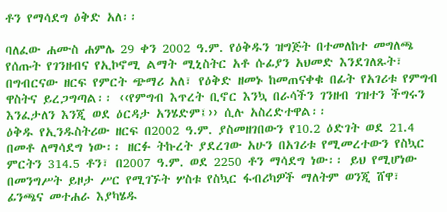ቶን የማሳደግ ዕቅድ አለ፡፡

ባለፈው ሐሙስ ሐምሌ 29 ቀን 2002 ዓ.ም. የዕቅዱን ዝግጅት በተመለከተ መግለጫ የሰጡት የገንዘብና የኢኮኖሚ ልማት ሚኒስትር አቶ ሱፊያን አህመድ እንደገለጹት፣ በግብርናው ዘርፍ የምርት ጭማሪ አለ፣ የዕቅድ ዘመኑ ከመጠናቀቁ በፊት የአገሪቱ የምግብ ዋስትና ይረጋግጣል፡፡ ‹‹የምግብ እጥረት ቢኖር እንኳ በራሳችን ገንዘብ ገዝተን ችግሩን እንፈታለን እንጂ ወደ ዕርዳታ አንሄድም፤›› ሲሉ አስረድተዋል፡፡
ዕቅዱ የኢንዱስትሪው ዘርፍ በ2002 ዓ.ም. ያስመዘገበውን የ10.2 ዕድገት ወደ 21.4 በመቶ ለማሳደግ ነው፡፡ ዘርፉ ትኩረት ያደረገው አሁን በአገሪቱ የሚመረተውን የስኳር ምርትን 314.5 ቶን፣ በ2007 ዓ.ም. ወደ 2250 ቶን ማሳደግ ነው፡፡ ይህ የሚሆነው በመንግሥት ይዞታ ሥር የሚገኙት ሦስቱ የስኳር ፋብሪካዎች ማለትም ወንጂ ሸዋ፣ ፊንጫና መተሐራ እያካሄዱ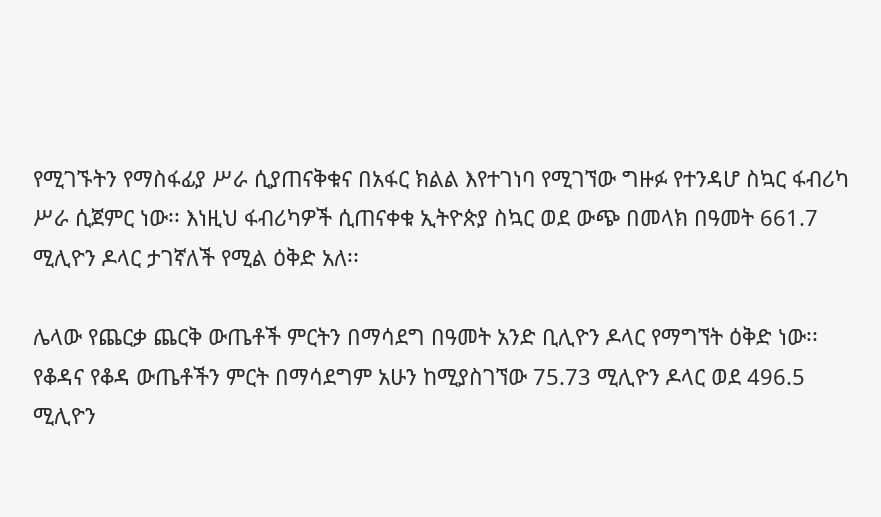የሚገኙትን የማስፋፊያ ሥራ ሲያጠናቅቁና በአፋር ክልል እየተገነባ የሚገኘው ግዙፉ የተንዳሆ ስኳር ፋብሪካ ሥራ ሲጀምር ነው፡፡ እነዚህ ፋብሪካዎች ሲጠናቀቁ ኢትዮጵያ ስኳር ወደ ውጭ በመላክ በዓመት 661.7 ሚሊዮን ዶላር ታገኛለች የሚል ዕቅድ አለ፡፡

ሌላው የጨርቃ ጨርቅ ውጤቶች ምርትን በማሳደግ በዓመት አንድ ቢሊዮን ዶላር የማግኘት ዕቅድ ነው፡፡ የቆዳና የቆዳ ውጤቶችን ምርት በማሳደግም አሁን ከሚያስገኘው 75.73 ሚሊዮን ዶላር ወደ 496.5 ሚሊዮን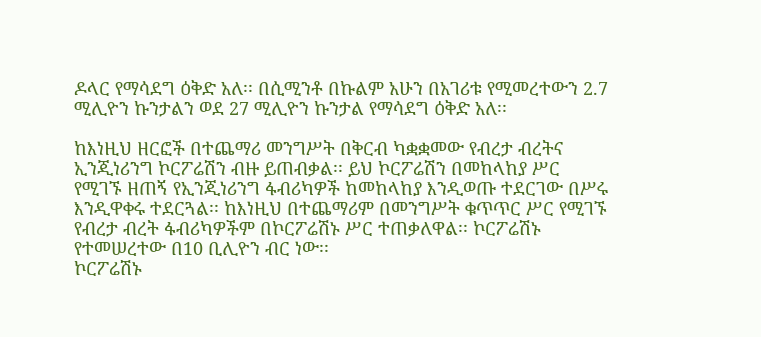ዶላር የማሳደግ ዕቅድ አለ፡፡ በሲሚንቶ በኩልም አሁን በአገሪቱ የሚመረተውን 2.7 ሚሊዮን ኩንታልን ወደ 27 ሚሊዮን ኩንታል የማሳደግ ዕቅድ አለ፡፡

ከእነዚህ ዘርፎች በተጨማሪ መንግሥት በቅርብ ካቋቋመው የብረታ ብረትና ኢንጂነሪንግ ኮርፖሬሽን ብዙ ይጠብቃል፡፡ ይህ ኮርፖሬሽን በመከላከያ ሥር የሚገኙ ዘጠኝ የኢንጂነሪንግ ፋብሪካዎች ከመከላከያ እንዲወጡ ተደርገው በሥሩ እንዲዋቀሩ ተደርጓል፡፡ ከእነዚህ በተጨማሪም በመንግሥት ቁጥጥር ሥር የሚገኙ የብረታ ብረት ፋብሪካዎችም በኮርፖሬሽኑ ሥር ተጠቃለዋል፡፡ ኮርፖሬሽኑ የተመሠረተው በ10 ቢሊዮን ብር ነው፡፡
ኮርፖሬሽኑ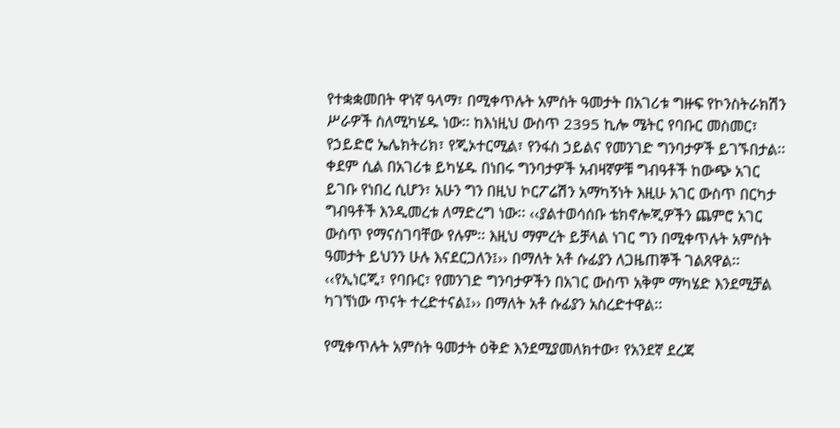የተቋቋመበት ዋነኛ ዓላማ፣ በሚቀጥሉት አምስት ዓመታት በአገሪቱ ግዙፍ የኮንስትራክሽን ሥራዎች ስለሚካሄዱ ነው፡፡ ከእነዚህ ውስጥ 2395 ኪሎ ሜትር የባቡር መስመር፣ የኃይድሮ ኤሌክትሪክ፣ የጂኦተርሚል፣ የንፋስ ኃይልና የመንገድ ግንባታዎች ይገኙበታል፡፡ ቀደም ሲል በአገሪቱ ይካሄዱ በነበሩ ግንባታዎች አብዛኛዎቹ ግብዓቶች ከውጭ አገር ይገቡ የነበረ ሲሆን፣ አሁን ግን በዚህ ኮርፖሬሽን አማካኝነት እዚሁ አገር ውስጥ በርካታ ግብዓቶች እንዲመረቱ ለማድረግ ነው፡፡ ‹‹ያልተወሳሰቡ ቴክኖሎጂዎችን ጨምሮ አገር ውስጥ የማናስገባቸው የሉም፡፡ እዚህ ማምረት ይቻላል ነገር ግን በሚቀጥሉት አምስት ዓመታት ይህንን ሁሉ እናደርጋለን፤›› በማለት አቶ ሱፊያን ለጋዜጠኞች ገልጸዋል፡፡ ‹‹የኢነርጂ፣ የባቡር፣ የመንገድ ግንባታዎችን በአገር ውስጥ አቅም ማካሄድ እንደሚቻል ካገኘነው ጥናት ተረድተናል፤›› በማለት አቶ ሱፊያን አስረድተዋል፡፡

የሚቀጥሉት አምስት ዓመታት ዕቅድ እንደሚያመለክተው፣ የአንደኛ ደረጃ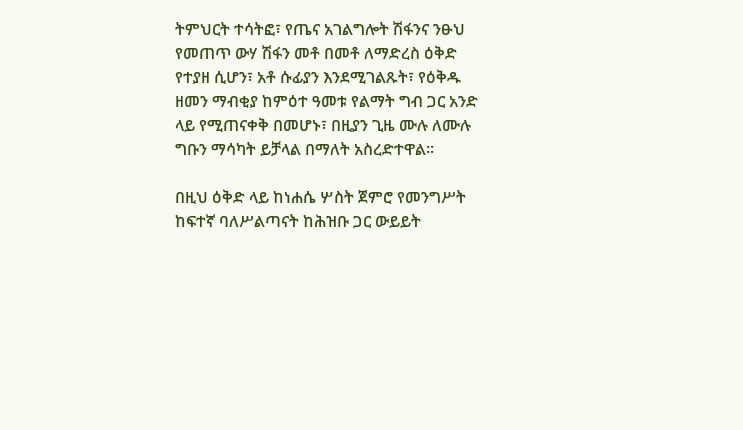ትምህርት ተሳትፎ፣ የጤና አገልግሎት ሽፋንና ንፁህ የመጠጥ ውሃ ሽፋን መቶ በመቶ ለማድረስ ዕቅድ የተያዘ ሲሆን፣ አቶ ሱፊያን እንደሚገልጹት፣ የዕቅዱ ዘመን ማብቂያ ከምዕተ ዓመቱ የልማት ግብ ጋር አንድ ላይ የሚጠናቀቅ በመሆኑ፣ በዚያን ጊዜ ሙሉ ለሙሉ ግቡን ማሳካት ይቻላል በማለት አስረድተዋል፡፡

በዚህ ዕቅድ ላይ ከነሐሴ ሦስት ጀምሮ የመንግሥት ከፍተኛ ባለሥልጣናት ከሕዝቡ ጋር ውይይት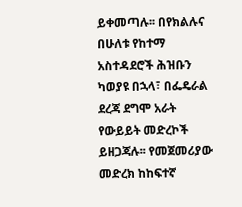ይቀመጣሉ፡፡ በየክልሉና በሁለቱ የከተማ አስተዳደሮች ሕዝቡን ካወያዩ በኋላ፣ በፌዴራል ደረጃ ደግሞ አራት የውይይት መድረኮች ይዘጋጃሉ፡፡ የመጀመሪያው መድረክ ከከፍተኛ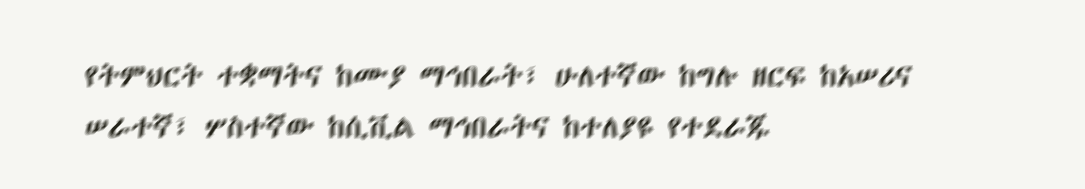የትምህርት ተቋማትና ከሙያ ማኅበራት፣ ሁለተኛው ከግሉ ዘርፍ ከአሠሪና ሠራተኛ፣ ሦስተኛው ከሲቪል ማኅበራትና ከተለያዩ የተደራጁ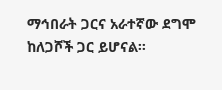ማኅበራት ጋርና አራተኛው ደግሞ ከለጋሾች ጋር ይሆናል፡፡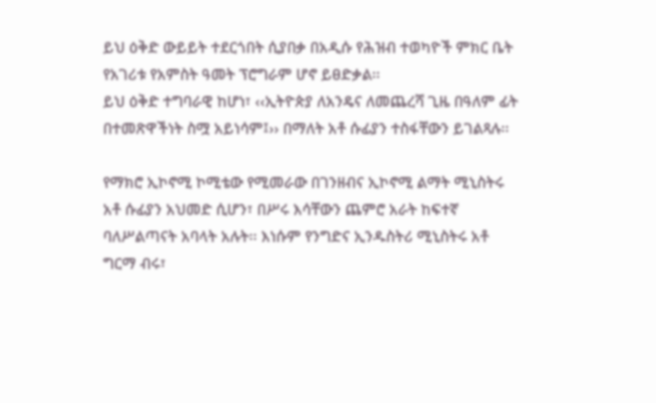ይህ ዕቅድ ውይይት ተደርጎበት ሲያበቃ በአዲሱ የሕዝብ ተወካዮች ምክር ቤት የአገሪቱ የአምስት ዓመት ፕሮግራም ሆኖ ይፀድቃል፡፡
ይህ ዕቅድ ተግባራዊ ከሆነ፣ ‹‹ኢትዮጵያ ለአንዴና ለመጨረሻ ጊዜ በዓለም ፊት በተመጽዋችነት ስሟ አይነሳም፤›› በማለት አቶ ሱፊያን ተስፋቸውን ይገልጻሉ፡፡

የማክሮ ኢኮኖሚ ኮሚቴው የሚመራው በገንዘብና ኢኮኖሚ ልማት ሚኒስትሩ አቶ ሱፊያን አህመድ ሲሆን፣ በሥሩ እሳቸውን ጨምሮ አራት ከፍተኛ ባለሥልጣናት አባላት አሉት፡፡ እነሱም የንግድና ኢንዱስትሪ ሚኒስትሩ አቶ ግርማ ብሩ፣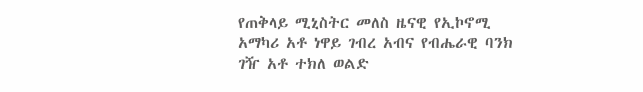የጠቅላይ ሚኒስትር መለስ ዜናዊ የኢኮኖሚ አማካሪ አቶ ነዋይ ገብረ አብና የብሔራዊ ባንክ ገዥ አቶ ተክለ ወልድ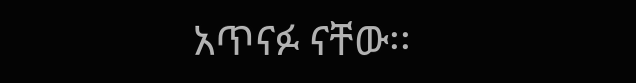አጥናፉ ናቸው፡፡